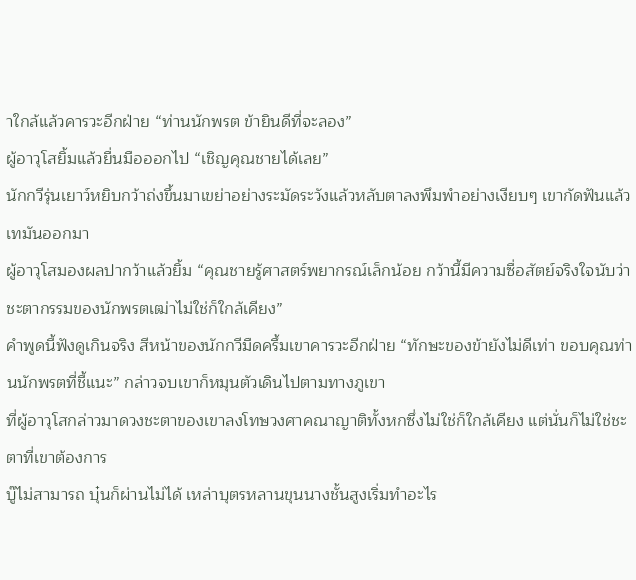าใกล้แล้วคารวะอีกฝ่าย “ท่านนักพรต ข้ายินดีที่จะลอง”
ผู้อาวุโสยิ้มแล้วยื่นมือออกไป “เชิญคุณชายได้เลย”
นักกวีรุ่นเยาว์หยิบกว้าถ่งขึ้นมาเขย่าอย่างระมัดระวังแล้วหลับตาลงพึมพำอย่างเงียบๆ เขากัดฟันแล้วเทมันออกมา
ผู้อาวุโสมองผลปากว้าแล้วยิ้ม “คุณชายรู้ศาสตร์พยากรณ์เล็กน้อย กว้านี้มีความซื่อสัตย์จริงใจนับว่าชะตากรรมของนักพรตเฒ่าไม่ใช่ก็ใกล้เคียง”
คำพูดนี้ฟังดูเกินจริง สีหน้าของนักกวีมืดครึ้มเขาคารวะอีกฝ่าย “ทักษะของข้ายังไม่ดีเท่า ขอบคุณท่านนักพรตที่ชี้แนะ” กล่าวจบเขาก็หมุนตัวเดินไปตามทางภูเขา
ที่ผู้อาวุโสกล่าวมาดวงชะตาของเขาลงโทษวงศาคณาญาติทั้งหกซึ่งไม่ใช่ก็ใกล้เคียง แต่นั่นก็ไม่ใช่ชะตาที่เขาต้องการ
บู๊ไม่สามารถ บุ๋นก็ผ่านไม่ได้ เหล่าบุตรหลานขุนนางชั้นสูงเริ่มทำอะไร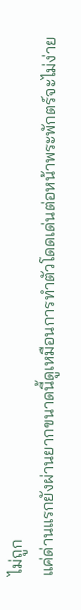ไม่ถูก
แค่ด่านแรกยังผ่านยากขนาดนี้ดูเหมือนการทำตัวโดดเด่นต่อหน้าพระพักตร์จะไม่ง่าย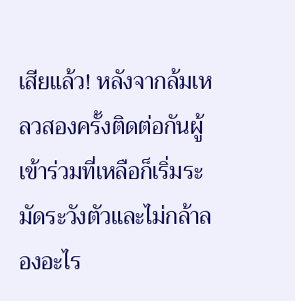เสียแล้ว! หลังจากล้มเหลวสองครั้งติดต่อกันผู้เข้าร่วมที่เหลือก็เริ่มระมัดระวังตัวและไม่กล้าลองอะไร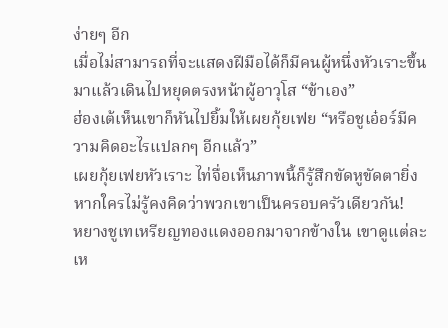ง่ายๆ อีก
เมื่อไม่สามารถที่จะแสดงฝีมือได้ก็มีคนผู้หนึ่งหัวเราะขึ้นมาแล้วเดินไปหยุดตรงหน้าผู้อาวุโส “ข้าเอง”
ฮ่องเต้เห็นเขาก็หันไปยิ้มให้เผยกุ้ยเฟย “หรือชูเอ๋อร์มีความคิดอะไรแปลกๆ อีกแล้ว”
เผยกุ้ยเฟยหัวเราะ ไท่จื่อเห็นภาพนี้ก็รู้สึกขัดหูขัดตายิ่ง
หากใครไม่รู้คงคิดว่าพวกเขาเป็นครอบครัวเดียวกัน!
หยางชูเทเหรียญทองแดงออกมาจากข้างใน เขาดูแต่ละเห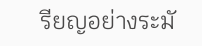รียญอย่างระมั